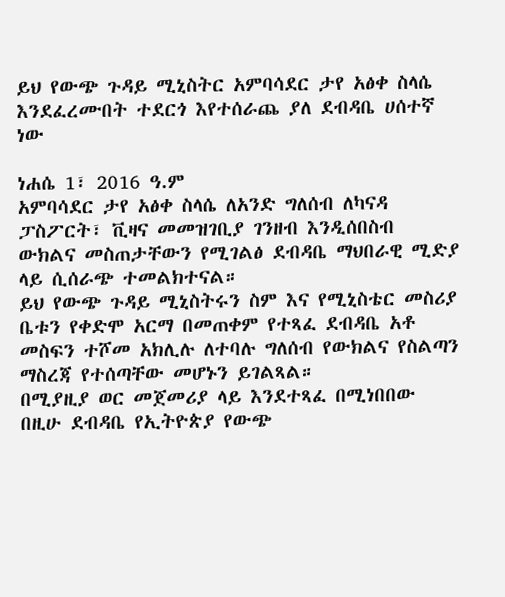ይህ የውጭ ጉዳይ ሚኒስትር አምባሳደር ታየ አፅቀ ስላሴ እንደፈረሙበት ተደርጎ እየተሰራጨ ያለ ደብዳቤ ሀሰተኛ ነው

ነሐሴ 1፣ 2016 ዓ.ም
አምባሳደር ታየ አፅቀ ስላሴ ለአንድ ግለሰብ ለካናዳ ፓስፖርት፣ ቪዛና መመዝገቢያ ገንዘብ እንዲሰበስብ ውክልና መስጠታቸውን የሚገልፅ ደብዳቤ ማህበራዊ ሚድያ ላይ ሲሰራጭ ተመልክተናል።
ይህ የውጭ ጉዳይ ሚኒስትሩን ስም እና የሚኒስቴር መስሪያ ቤቱን የቀድሞ አርማ በመጠቀም የተጻፈ ደብዳቤ አቶ መስፍን ተሾመ አክሊሉ ለተባሉ ግለሰብ የውክልና የስልጣን ማስረጃ የተሰጣቸው መሆኑን ይገልጻል።
በሚያዚያ ወር መጀመሪያ ላይ እንደተጻፈ በሚነበበው በዚሁ ደብዳቤ የኢትዮጵያ የውጭ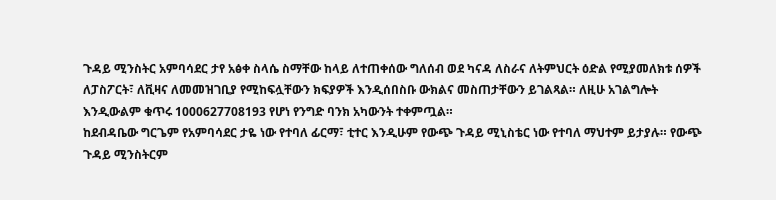ጉዳይ ሚንስትር አምባሳደር ታየ አፅቀ ስላሴ ስማቸው ከላይ ለተጠቀሰው ግለሰብ ወደ ካናዳ ለስራና ለትምህርት ዕድል የሚያመለክቱ ሰዎች ለፓስፖርት፣ ለቪዛና ለመመዝገቢያ የሚከፍሏቸውን ክፍያዎች እንዲሰበስቡ ውክልና መስጠታቸውን ይገልጻል። ለዚሁ አገልግሎት እንዲውልም ቁጥሩ 1000627708193 የሆነ የንግድ ባንክ አካውንት ተቀምጧል።
ከደብዳቤው ግርጌም የአምባሳደር ታዬ ነው የተባለ ፊርማ፣ ቲተር እንዲሁም የውጭ ጉዳይ ሚኒስቴር ነው የተባለ ማህተም ይታያሉ። የውጭ ጉዳይ ሚንስትርም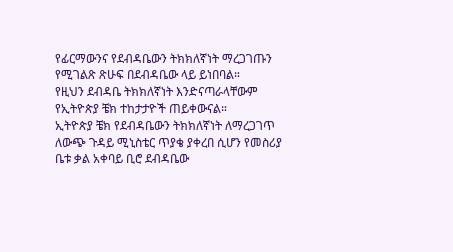የፊርማውንና የደብዳቤውን ትክክለኛነት ማረጋገጡን የሚገልጽ ጽሁፍ በደብዳቤው ላይ ይነበባል።
የዚህን ደብዳቤ ትክክለኛነት እንድናጣራላቸውም የኢትዮጵያ ቼክ ተከታታዮች ጠይቀውናል።
ኢትዮጵያ ቼክ የደብዳቤውን ትክክለኛነት ለማረጋገጥ ለውጭ ጉዳይ ሚኒስቴር ጥያቄ ያቀረበ ሲሆን የመስሪያ ቤቱ ቃል አቀባይ ቢሮ ደብዳቤው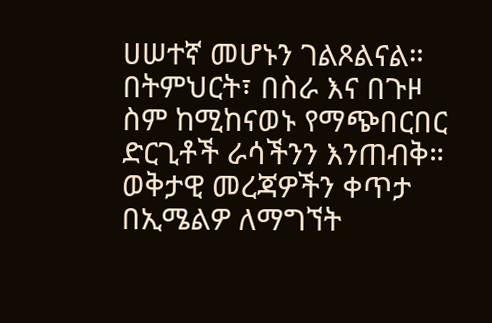ሀሠተኛ መሆኑን ገልጾልናል።
በትምህርት፣ በስራ እና በጉዞ ስም ከሚከናወኑ የማጭበርበር ድርጊቶች ራሳችንን እንጠብቅ።
ወቅታዊ መረጃዎችን ቀጥታ በኢሜልዎ ለማግኘት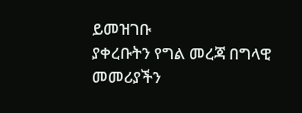ይመዝገቡ
ያቀረቡትን የግል መረጃ በግላዊ መመሪያችን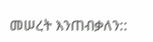መሠረት እንጠብቃለን::